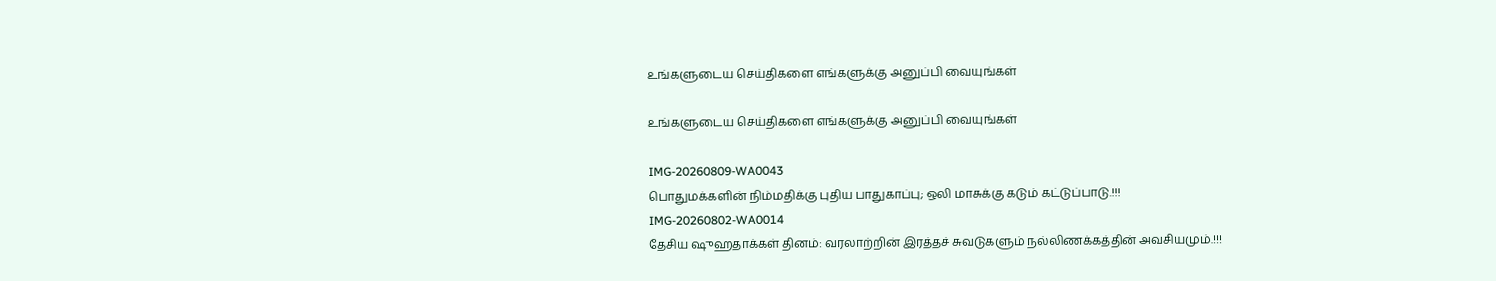உங்களுடைய செய்திகளை எங்களுக்கு அனுப்பி வையுங்கள்

உங்களுடைய செய்திகளை எங்களுக்கு அனுப்பி வையுங்கள்

IMG-20260809-WA0043
பொதுமக்களின் நிம்மதிக்கு புதிய பாதுகாப்பு; ஒலி மாசுக்கு கடும் கட்டுப்பாடு.!!!
IMG-20260802-WA0014
தேசிய ஷுஹதாக்கள் தினம்: வரலாற்றின் இரத்தச் சுவடுகளும் நல்லிணக்கத்தின் அவசியமும்.!!!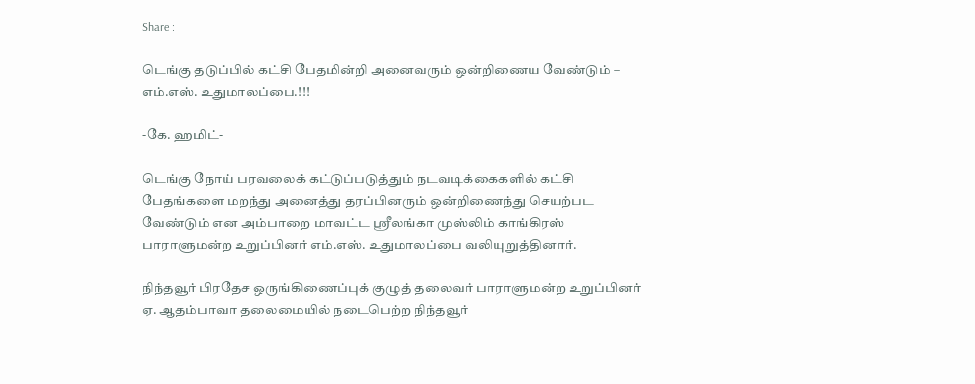Share :

டெங்கு தடுப்பில் கட்சி பேதமின்றி அனைவரும் ஒன்றிணைய வேண்டும் – எம்.எஸ். உதுமாலப்பை.!!!

-கே. ஹமிட்-

டெங்கு நோய் பரவலைக் கட்டுப்படுத்தும் நடவடிக்கைகளில் கட்சி பேதங்களை மறந்து அனைத்து தரப்பினரும் ஒன்றிணைந்து செயற்பட வேண்டும் என அம்பாறை மாவட்ட ஸ்ரீலங்கா முஸ்லிம் காங்கிரஸ் பாராளுமன்ற உறுப்பினர் எம்.எஸ். உதுமாலப்பை வலியுறுத்தினார்.

நிந்தவூர் பிரதேச ஒருங்கிணைப்புக் குழுத் தலைவர் பாராளுமன்ற உறுப்பினர் ஏ. ஆதம்பாவா தலைமையில் நடைபெற்ற நிந்தவூர்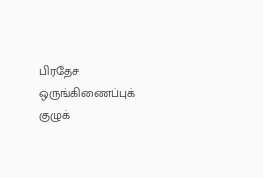பிரதேச ஒருங்கிணைப்புக் குழுக்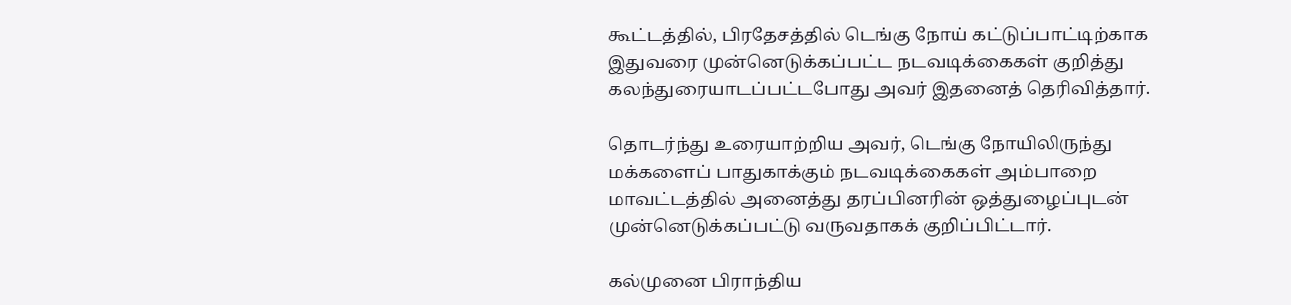கூட்டத்தில், பிரதேசத்தில் டெங்கு நோய் கட்டுப்பாட்டிற்காக இதுவரை முன்னெடுக்கப்பட்ட நடவடிக்கைகள் குறித்து கலந்துரையாடப்பட்டபோது அவர் இதனைத் தெரிவித்தார்.

தொடர்ந்து உரையாற்றிய அவர், டெங்கு நோயிலிருந்து மக்களைப் பாதுகாக்கும் நடவடிக்கைகள் அம்பாறை மாவட்டத்தில் அனைத்து தரப்பினரின் ஒத்துழைப்புடன் முன்னெடுக்கப்பட்டு வருவதாகக் குறிப்பிட்டார்.

கல்முனை பிராந்திய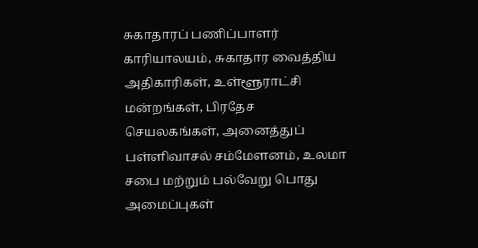சுகாதாரப் பணிப்பாளர் காரியாலயம், சுகாதார வைத்திய அதிகாரிகள், உள்ளூராட்சி மன்றங்கள், பிரதேச செயலகங்கள், அனைத்துப் பள்ளிவாசல் சம்மேளனம், உலமா சபை மற்றும் பல்வேறு பொது அமைப்புகள்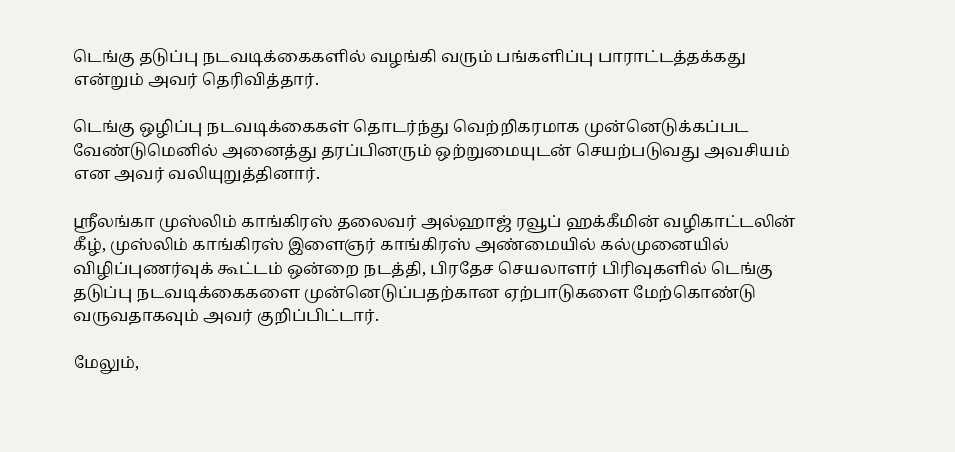டெங்கு தடுப்பு நடவடிக்கைகளில் வழங்கி வரும் பங்களிப்பு பாராட்டத்தக்கது என்றும் அவர் தெரிவித்தார்.

டெங்கு ஒழிப்பு நடவடிக்கைகள் தொடர்ந்து வெற்றிகரமாக முன்னெடுக்கப்பட வேண்டுமெனில் அனைத்து தரப்பினரும் ஒற்றுமையுடன் செயற்படுவது அவசியம் என அவர் வலியுறுத்தினார்.

ஸ்ரீலங்கா முஸ்லிம் காங்கிரஸ் தலைவர் அல்ஹாஜ் ரவூப் ஹக்கீமின் வழிகாட்டலின் கீழ், முஸ்லிம் காங்கிரஸ் இளைஞர் காங்கிரஸ் அண்மையில் கல்முனையில் விழிப்புணர்வுக் கூட்டம் ஒன்றை நடத்தி, பிரதேச செயலாளர் பிரிவுகளில் டெங்கு தடுப்பு நடவடிக்கைகளை முன்னெடுப்பதற்கான ஏற்பாடுகளை மேற்கொண்டு வருவதாகவும் அவர் குறிப்பிட்டார்.

மேலும்,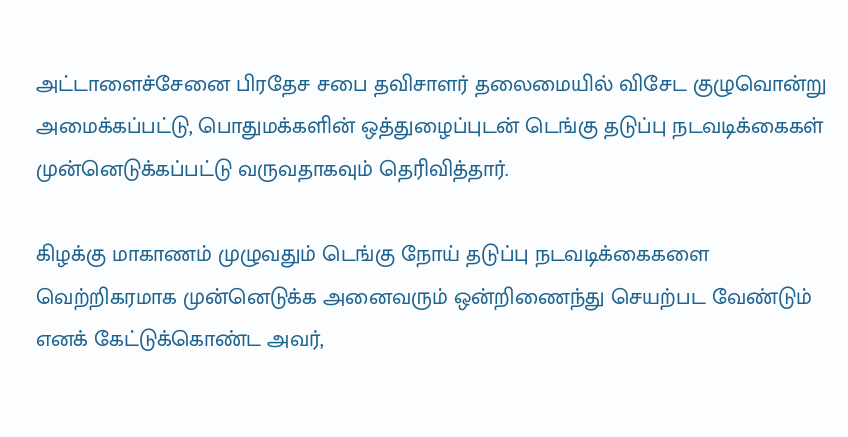அட்டாளைச்சேனை பிரதேச சபை தவிசாளர் தலைமையில் விசேட குழுவொன்று அமைக்கப்பட்டு, பொதுமக்களின் ஒத்துழைப்புடன் டெங்கு தடுப்பு நடவடிக்கைகள் முன்னெடுக்கப்பட்டு வருவதாகவும் தெரிவித்தார்.

கிழக்கு மாகாணம் முழுவதும் டெங்கு நோய் தடுப்பு நடவடிக்கைகளை வெற்றிகரமாக முன்னெடுக்க அனைவரும் ஒன்றிணைந்து செயற்பட வேண்டும் எனக் கேட்டுக்கொண்ட அவர்,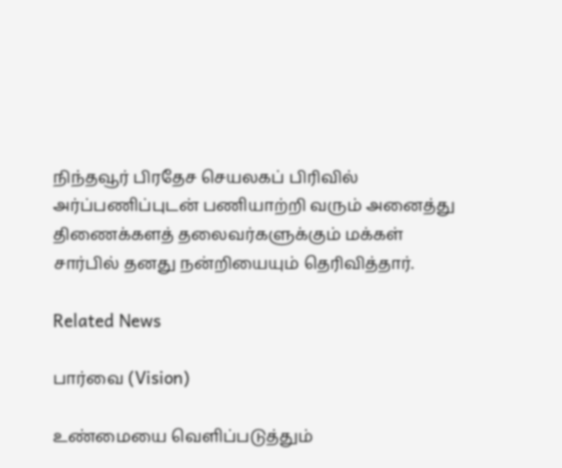நிந்தவூர் பிரதேச செயலகப் பிரிவில் அர்ப்பணிப்புடன் பணியாற்றி வரும் அனைத்து திணைக்களத் தலைவர்களுக்கும் மக்கள் சார்பில் தனது நன்றியையும் தெரிவித்தார்.

Related News

பார்வை (Vision)

உண்மையை வெளிப்படுத்தும்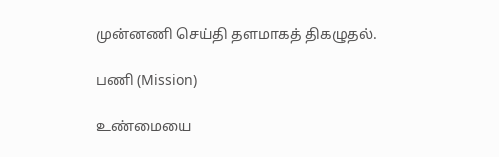முன்னணி செய்தி தளமாகத் திகழுதல்.

பணி (Mission)

உண்மையை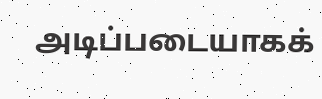அடிப்படையாகக்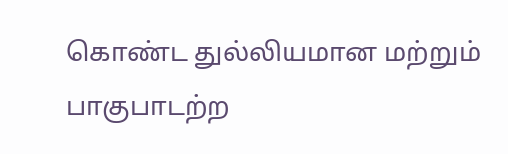கொண்ட துல்லியமான மற்றும் பாகுபாடற்ற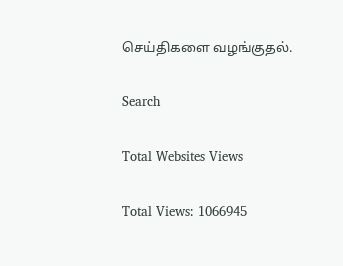செய்திகளை வழங்குதல்.

Search

Total Websites Views

Total Views: 1066945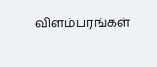விளம்பரங்கள்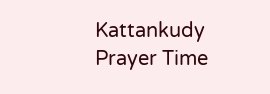Kattankudy Prayer Time